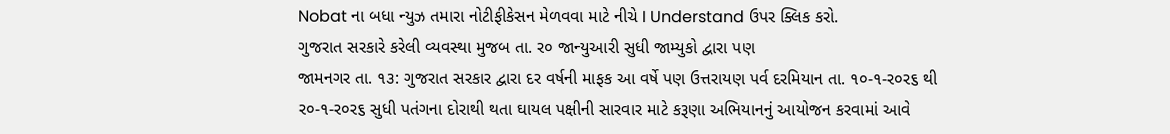Nobat ના બધા ન્યુઝ તમારા નોટીફીકેસન મેળવવા માટે નીચે I Understand ઉપર ક્લિક કરો.
ગુજરાત સરકારે કરેલી વ્યવસ્થા મુજબ તા. ર૦ જાન્યુઆરી સુધી જામ્યુકો દ્વારા પણ
જામનગર તા. ૧૩: ગુજરાત સરકાર દ્વારા દર વર્ષની માફક આ વર્ષે પણ ઉત્તરાયણ પર્વ દરમિયાન તા. ૧૦-૧-ર૦ર૬ થી ર૦-૧-ર૦ર૬ સુધી પતંગના દોરાથી થતા ઘાયલ પક્ષીની સારવાર માટે કરૂણા અભિયાનનું આયોજન કરવામાં આવે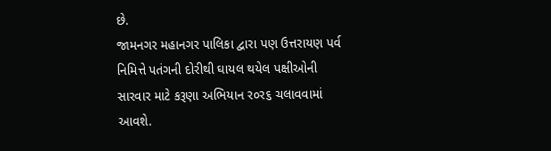છે.
જામનગર મહાનગર પાલિકા દ્વારા પણ ઉત્તરાયણ પર્વ નિમિત્તે પતંગની દોરીથી ઘાયલ થયેલ પક્ષીઓની સારવાર માટે કરૂણા અભિયાન ર૦ર૬ ચલાવવામાં આવશે.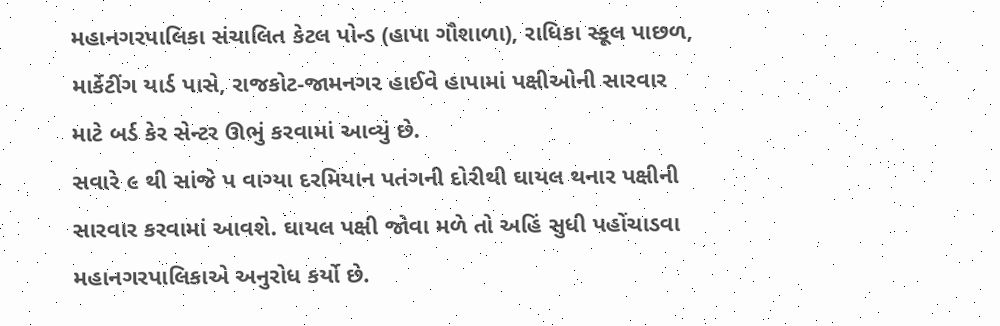મહાનગરપાલિકા સંચાલિત કેટલ પોન્ડ (હાપા ગૌશાળા), રાધિકા સ્કૂલ પાછળ, માર્કેટીંગ યાર્ડ પાસે, રાજકોટ-જામનગર હાઈવે હાપામાં પક્ષીઓની સારવાર માટે બર્ડ કેર સેન્ટર ઊભું કરવામાં આવ્યું છે.
સવારે ૯ થી સાંજે પ વાગ્યા દરમિયાન પતંગની દોરીથી ઘાયલ થનાર પક્ષીની સારવાર કરવામાં આવશે. ઘાયલ પક્ષી જોવા મળે તો અહિં સુધી પહોંચાડવા મહાનગરપાલિકાએ અનુરોધ કર્યો છે.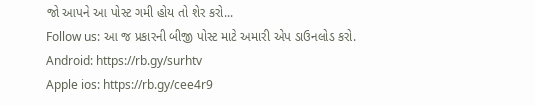જો આપને આ પોસ્ટ ગમી હોય તો શેર કરો...
Follow us: આ જ પ્રકારની બીજી પોસ્ટ માટે અમારી એપ ડાઉનલોડ કરો.
Android: https://rb.gy/surhtv
Apple ios: https://rb.gy/cee4r9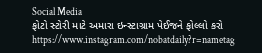Social Media
ફોટો સ્ટોરી માટે અમારા ઇન્સ્ટાગ્રામ પેઈજને ફોલ્લો કરો
https://www.instagram.com/nobatdaily?r=nametag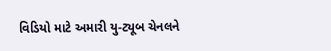વિડિયો માટે અમારી યુ-ટ્યૂબ ચેનલને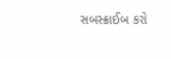સબસ્ક્રાઈબ કરો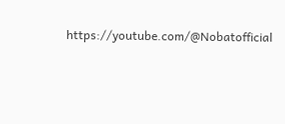https://youtube.com/@Nobatofficial